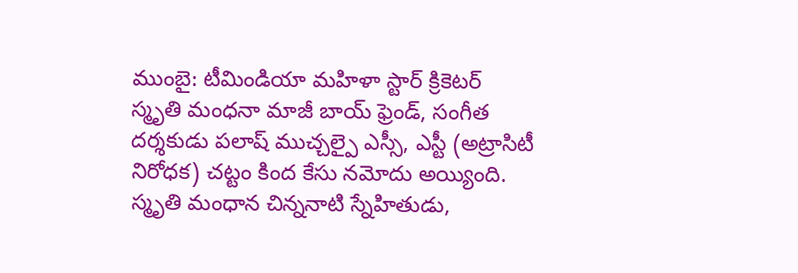ముంబై: టీమిండియా మహిళా స్టార్ క్రికెటర్ స్మృతి మంధనా మాజీ బాయ్ ఫ్రెండ్, సంగీత దర్శకుడు పలాష్ ముచ్చల్పై ఎస్సీ, ఎస్టీ (అట్రాసిటీ నిరోధక) చట్టం కింద కేసు నమోదు అయ్యింది. స్మృతి మంధాన చిన్ననాటి స్నేహితుడు,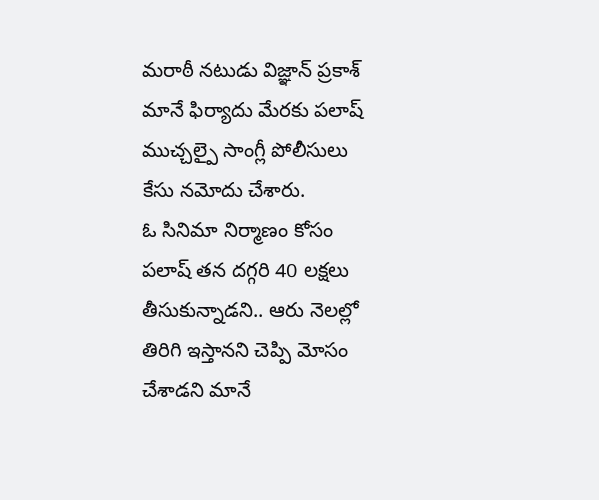మరాఠీ నటుడు విజ్ఞాన్ ప్రకాశ్ మానే ఫిర్యాదు మేరకు పలాష్ ముచ్చల్పై సాంగ్లీ పోలీసులు కేసు నమోదు చేశారు.
ఓ సినిమా నిర్మాణం కోసం పలాష్ తన దగ్గరి 40 లక్షలు తీసుకున్నాడని.. ఆరు నెలల్లో తిరిగి ఇస్తానని చెప్పి మోసం చేశాడని మానే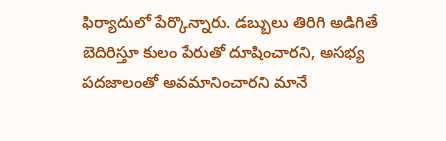ఫిర్యాదులో పేర్కొన్నారు. డబ్బులు తిరిగి అడిగితే బెదిరిస్తూ కులం పేరుతో దూషించారని, అసభ్య పదజాలంతో అవమానించారని మానే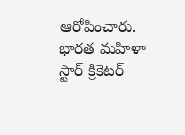ఆరోపించారు.
భారత మహిళా స్టార్ క్రికెటర్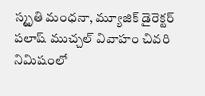స్మృతి మంధనా, మ్యూజిక్ డైరెక్టర్ పలాష్ ముచ్చల్ వివాహం చివరి నిమిషంలో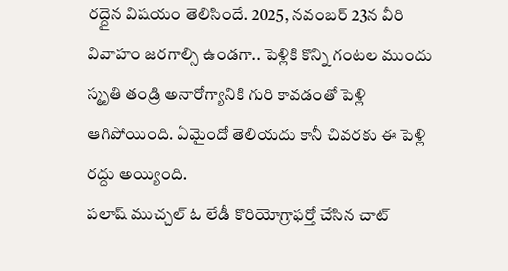రద్దైన విషయం తెలిసిందే. 2025, నవంబర్ 23న వీరి వివాహం జరగాల్సి ఉండగా.. పెళ్లికి కొన్ని గంటల ముందు స్మృతి తండ్రి అనారోగ్యానికి గురి కావడంతో పెళ్లి ఆగిపోయింది. ఏమైందో తెలియదు కానీ చివరకు ఈ పెళ్లి రద్దు అయ్యింది.
పలాష్ ముచ్చల్ ఓ లేడీ కొరియోగ్రాఫర్తో చేసిన చాట్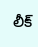లీక్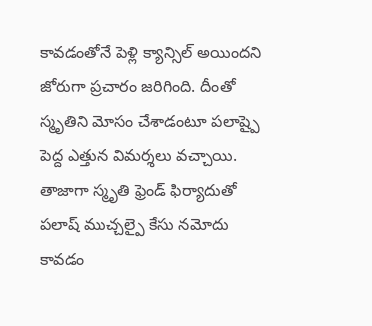కావడంతోనే పెళ్లి క్యాన్సిల్ అయిందని జోరుగా ప్రచారం జరిగింది. దీంతో స్మృతిని మోసం చేశాడంటూ పలాష్పై పెద్ద ఎత్తున విమర్శలు వచ్చాయి. తాజాగా స్మృతి ఫ్రెండ్ ఫిర్యాదుతో పలాష్ ముచ్చల్పై కేసు నమోదు కావడం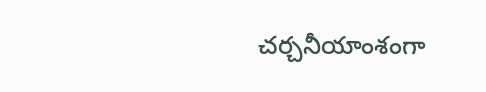చర్చనీయాంశంగా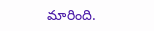మారింది.